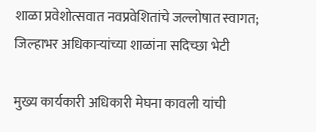शाळा प्रवेशोत्सवात नवप्रवेशितांचे जल्लोषात स्वागत; जिल्हाभर अधिकाऱ्यांच्या शाळांना सदिच्छा भेटी

मुख्य कार्यकारी अधिकारी मेघना कावली यांची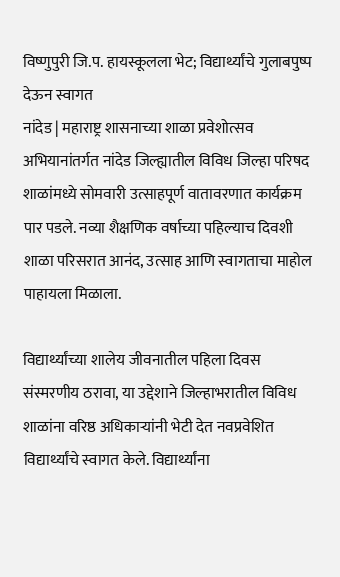विष्णुपुरी जि.प. हायस्कूलला भेट; विद्यार्थ्यांचे गुलाबपुष्प देऊन स्वागत
नांदेड | महाराष्ट्र शासनाच्या शाळा प्रवेशोत्सव अभियानांतर्गत नांदेड जिल्ह्यातील विविध जिल्हा परिषद शाळांमध्ये सोमवारी उत्साहपूर्ण वातावरणात कार्यक्रम पार पडले. नव्या शैक्षणिक वर्षाच्या पहिल्याच दिवशी शाळा परिसरात आनंद, उत्साह आणि स्वागताचा माहोल पाहायला मिळाला.

विद्यार्थ्यांच्या शालेय जीवनातील पहिला दिवस संस्मरणीय ठरावा, या उद्देशाने जिल्हाभरातील विविध शाळांना वरिष्ठ अधिकाऱ्यांनी भेटी देत नवप्रवेशित विद्यार्थ्यांचे स्वागत केले. विद्यार्थ्यांना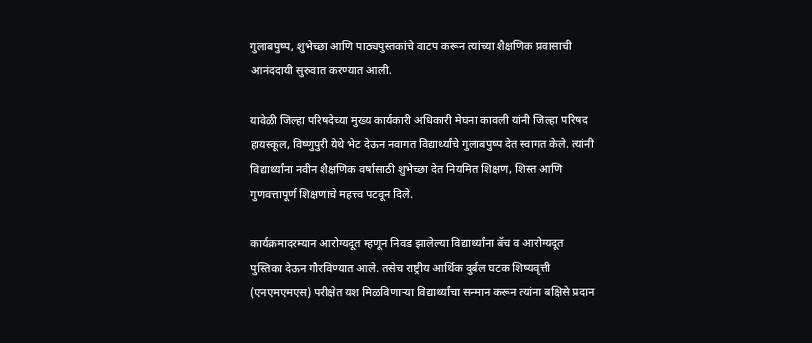गुलाबपुष्प, शुभेच्छा आणि पाठ्यपुस्तकांचे वाटप करून त्यांच्या शैक्षणिक प्रवासाची आनंददायी सुरुवात करण्यात आली.

यावेळी जिल्हा परिषदेच्या मुख्य कार्यकारी अधिकारी मेघना कावली यांनी जिल्हा परिषद हायस्कूल, विष्णुपुरी येथे भेट देऊन नवागत विद्यार्थ्यांचे गुलाबपुष्प देत स्वागत केले. त्यांनी विद्यार्थ्यांना नवीन शैक्षणिक वर्षासाठी शुभेच्छा देत नियमित शिक्षण, शिस्त आणि गुणवत्तापूर्ण शिक्षणाचे महत्त्व पटवून दिले.

कार्यक्रमादरम्यान आरोग्यदूत म्हणून निवड झालेल्या विद्यार्थ्यांना बॅच व आरोग्यदूत पुस्तिका देऊन गौरविण्यात आले. तसेच राष्ट्रीय आर्थिक दुर्बल घटक शिष्यवृत्ती (एनएमएमएस) परीक्षेत यश मिळविणाऱ्या विद्यार्थ्यांचा सन्मान करून त्यांना बक्षिसे प्रदान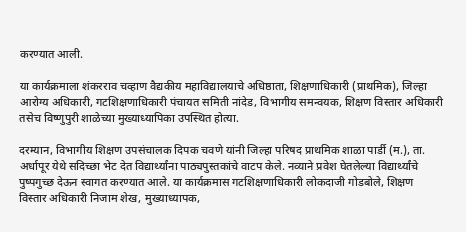करण्यात आली.

या कार्यक्रमाला शंकरराव चव्हाण वैद्यकीय महाविद्यालयाचे अधिष्ठाता, शिक्षणाधिकारी (प्राथमिक), जिल्हा आरोग्य अधिकारी, गटशिक्षणाधिकारी पंचायत समिती नांदेड, विभागीय समन्वयक, शिक्षण विस्तार अधिकारी तसेच विष्णुपुरी शाळेच्या मुख्याध्यापिका उपस्थित होत्या.

दरम्यान, विभागीय शिक्षण उपसंचालक दिपक चवणे यांनी जिल्हा परिषद प्राथमिक शाळा पार्डी (म.), ता. अर्धापूर येथे सदिच्छा भेट देत विद्यार्थ्यांना पाठ्यपुस्तकांचे वाटप केले. नव्याने प्रवेश घेतलेल्या विद्यार्थ्यांचे पुष्पगुच्छ देऊन स्वागत करण्यात आले. या कार्यक्रमास गटशिक्षणाधिकारी लोकदाजी गोडबोले, शिक्षण विस्तार अधिकारी निजाम शेख, मुख्याध्यापक,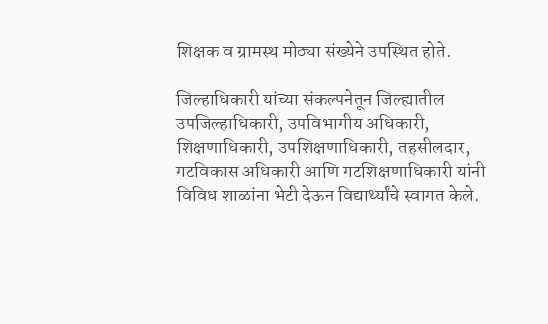शिक्षक व ग्रामस्थ मोठ्या संख्येने उपस्थित होते.

जिल्हाधिकारी यांच्या संकल्पनेतून जिल्ह्यातील उपजिल्हाधिकारी, उपविभागीय अधिकारी, शिक्षणाधिकारी, उपशिक्षणाधिकारी, तहसीलदार, गटविकास अधिकारी आणि गटशिक्षणाधिकारी यांनी विविध शाळांना भेटी देऊन विद्यार्थ्यांचे स्वागत केले.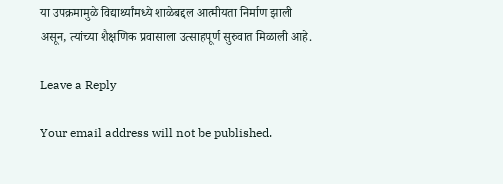या उपक्रमामुळे विद्यार्थ्यांमध्ये शाळेबद्दल आत्मीयता निर्माण झाली असून, त्यांच्या शैक्षणिक प्रवासाला उत्साहपूर्ण सुरुवात मिळाली आहे.

Leave a Reply

Your email address will not be published.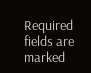Required fields are marked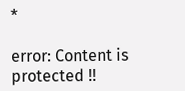*

error: Content is protected !!